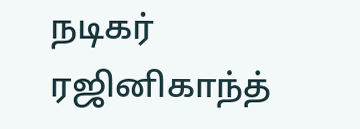நடிகர் ரஜினிகாந்த்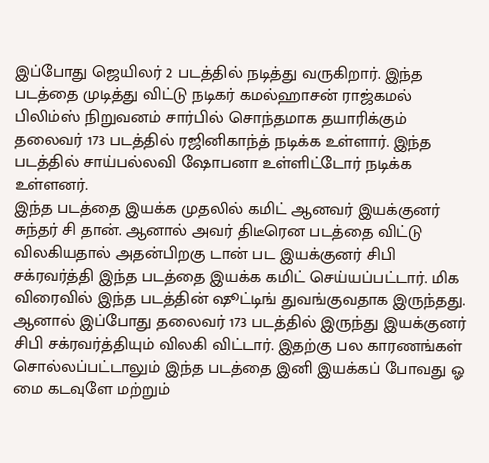இப்போது ஜெயிலர் 2 படத்தில் நடித்து வருகிறார். இந்த படத்தை முடித்து விட்டு நடிகர் கமல்ஹாசன் ராஜ்கமல் பிலிம்ஸ் நிறுவனம் சார்பில் சொந்தமாக தயாரிக்கும் தலைவர் 173 படத்தில் ரஜினிகாந்த் நடிக்க உள்ளார். இந்த படத்தில் சாய்பல்லவி ஷோபனா உள்ளிட்டோர் நடிக்க உள்ளனர்.
இந்த படத்தை இயக்க முதலில் கமிட் ஆனவர் இயக்குனர் சுந்தர் சி தான். ஆனால் அவர் திடீரென படத்தை விட்டு விலகியதால் அதன்பிறகு டான் பட இயக்குனர் சிபி சக்ரவர்த்தி இந்த படத்தை இயக்க கமிட் செய்யப்பட்டார். மிக விரைவில் இந்த படத்தின் ஷூட்டிங் துவங்குவதாக இருந்தது.
ஆனால் இப்போது தலைவர் 173 படத்தில் இருந்து இயக்குனர் சிபி சக்ரவர்த்தியும் விலகி விட்டார். இதற்கு பல காரணங்கள் சொல்லப்பட்டாலும் இந்த படத்தை இனி இயக்கப் போவது ஓ மை கடவுளே மற்றும்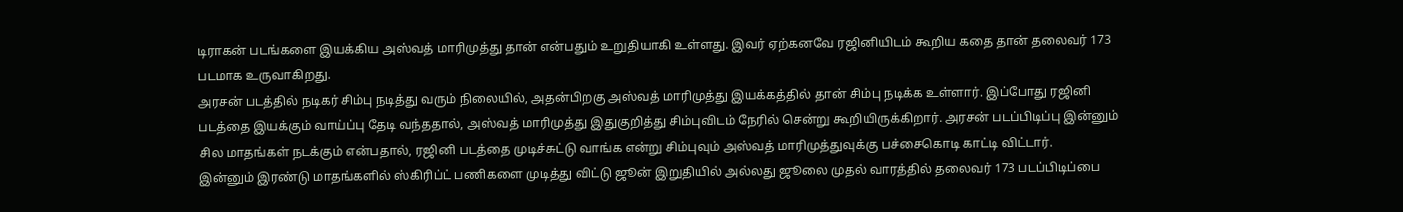டிராகன் படங்களை இயக்கிய அஸ்வத் மாரிமுத்து தான் என்பதும் உறுதியாகி உள்ளது. இவர் ஏற்கனவே ரஜினியிடம் கூறிய கதை தான் தலைவர் 173 படமாக உருவாகிறது.
அரசன் படத்தில் நடிகர் சிம்பு நடித்து வரும் நிலையில், அதன்பிறகு அஸ்வத் மாரிமுத்து இயக்கத்தில் தான் சிம்பு நடிக்க உள்ளார். இப்போது ரஜினி படத்தை இயக்கும் வாய்ப்பு தேடி வந்ததால், அஸ்வத் மாரிமுத்து இதுகுறித்து சிம்புவிடம் நேரில் சென்று கூறியிருக்கிறார். அரசன் படப்பிடிப்பு இன்னும் சில மாதங்கள் நடக்கும் என்பதால், ரஜினி படத்தை முடிச்சுட்டு வாங்க என்று சிம்புவும் அஸ்வத் மாரிமுத்துவுக்கு பச்சைகொடி காட்டி விட்டார்.
இன்னும் இரண்டு மாதங்களில் ஸ்கிரிப்ட் பணிகளை முடித்து விட்டு ஜூன் இறுதியில் அல்லது ஜூலை முதல் வாரத்தில் தலைவர் 173 படப்பிடிப்பை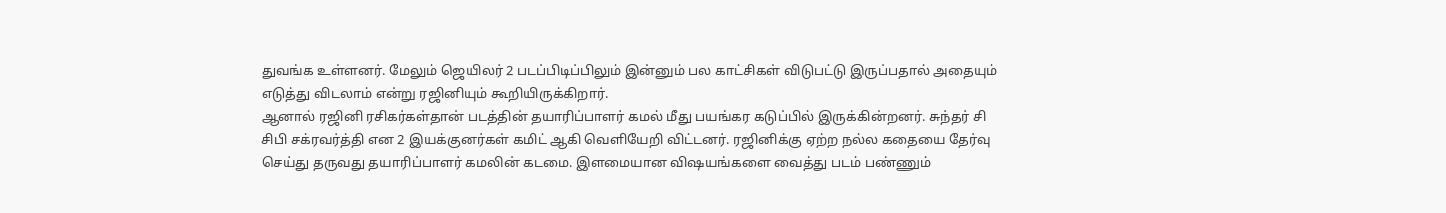துவங்க உள்ளனர். மேலும் ஜெயிலர் 2 படப்பிடிப்பிலும் இன்னும் பல காட்சிகள் விடுபட்டு இருப்பதால் அதையும் எடுத்து விடலாம் என்று ரஜினியும் கூறியிருக்கிறார்.
ஆனால் ரஜினி ரசிகர்கள்தான் படத்தின் தயாரிப்பாளர் கமல் மீது பயங்கர கடுப்பில் இருக்கின்றனர். சுந்தர் சி சிபி சக்ரவர்த்தி என 2 இயக்குனர்கள் கமிட் ஆகி வெளியேறி விட்டனர். ரஜினிக்கு ஏற்ற நல்ல கதையை தேர்வு செய்து தருவது தயாரிப்பாளர் கமலின் கடமை. இளமையான விஷயங்களை வைத்து படம் பண்ணும்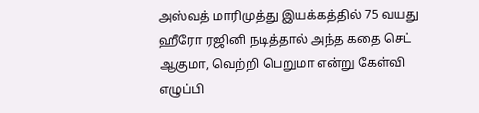அஸ்வத் மாரிமுத்து இயக்கத்தில் 75 வயது ஹீரோ ரஜினி நடித்தால் அந்த கதை செட் ஆகுமா, வெற்றி பெறுமா என்று கேள்வி எழுப்பி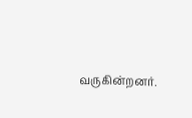வருகின்றனர்.